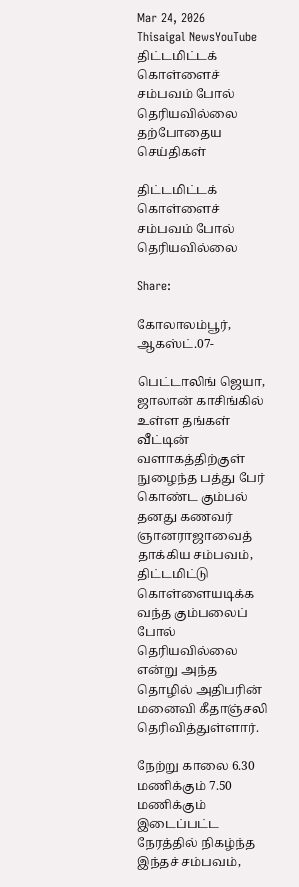Mar 24, 2026
Thisaigal NewsYouTube
திட்டமிட்டக் கொள்ளைச் சம்பவம் போல் தெரியவில்லை
தற்போதைய செய்திகள்

திட்டமிட்டக் கொள்ளைச் சம்பவம் போல் தெரியவில்லை

Share:

கோலாலம்பூர், ஆகஸ்ட்.07-

பெட்டாலிங் ஜெயா, ஜாலான் காசிங்கில் உள்ள தங்கள் வீட்டின் வளாகத்திற்குள் நுழைந்த பத்து பேர் கொண்ட கும்பல் தனது கணவர் ஞானராஜாவைத் தாக்கிய சம்பவம், திட்டமிட்டு கொள்ளையடிக்க வந்த கும்பலைப் போல் தெரியவில்லை என்று அந்த தொழில் அதிபரின் மனைவி கீதாஞ்சலி தெரிவித்துள்ளார்.

நேற்று காலை 6.30 மணிக்கும் 7.50 மணிக்கும் இடைப்பட்ட நேரத்தில் நிகழ்ந்த இந்தச் சம்பவம்,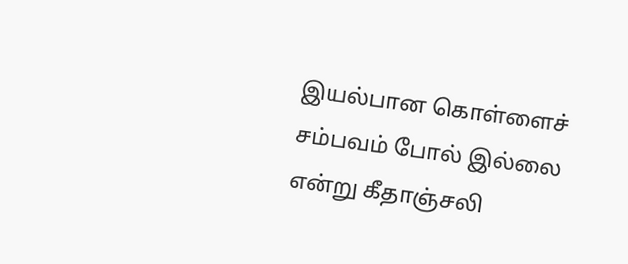இயல்பான கொள்ளைச் சம்பவம் போல் இல்லை என்று கீதாஞ்சலி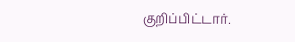குறிப்பிட்டார்.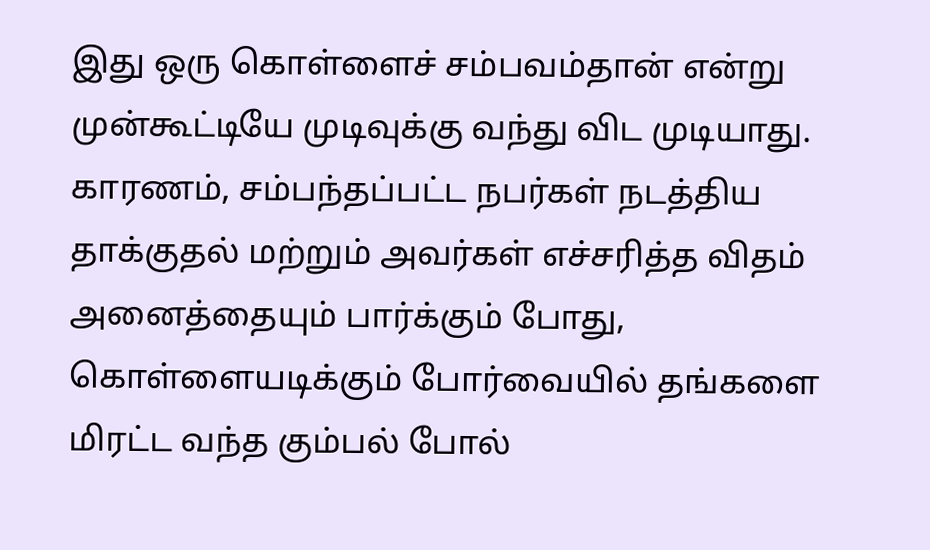இது ஒரு கொள்ளைச் சம்பவம்தான் என்று முன்கூட்டியே முடிவுக்கு வந்து விட முடியாது. காரணம், சம்பந்தப்பட்ட நபர்கள் நடத்திய தாக்குதல் மற்றும் அவர்கள் எச்சரித்த விதம் அனைத்தையும் பார்க்கும் போது, கொள்ளையடிக்கும் போர்வையில் தங்களை மிரட்ட வந்த கும்பல் போல்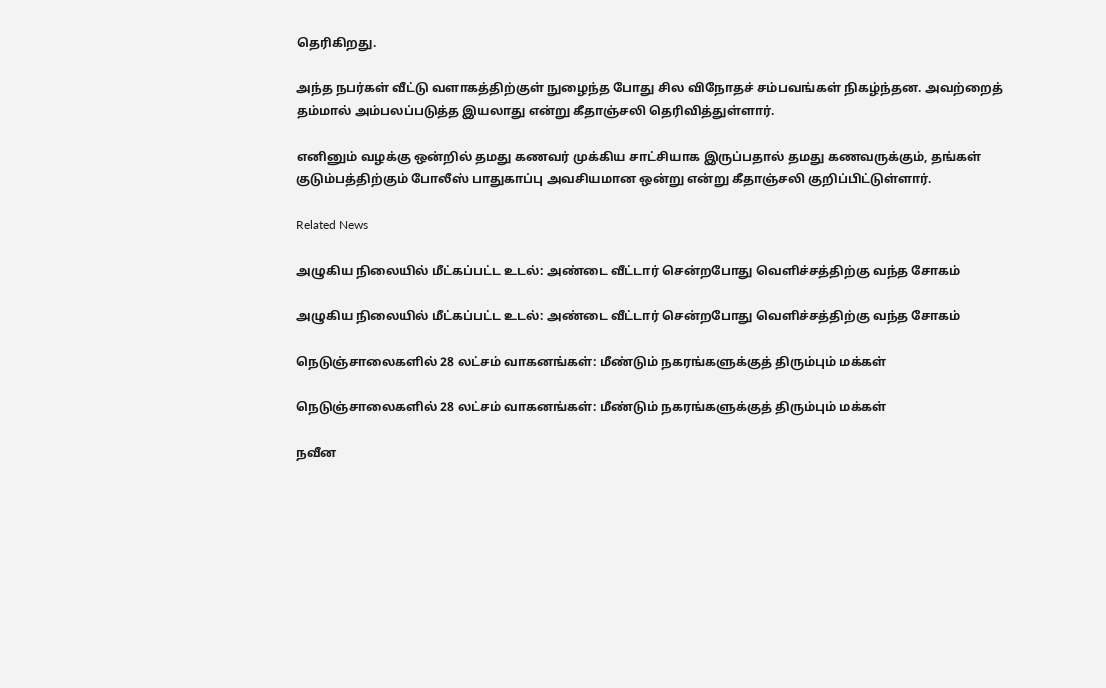தெரிகிறது.

அந்த நபர்கள் வீட்டு வளாகத்திற்குள் நுழைந்த போது சில விநோதச் சம்பவங்கள் நிகழ்ந்தன. அவற்றைத் தம்மால் அம்பலப்படுத்த இயலாது என்று கீதாஞ்சலி தெரிவித்துள்ளார்.

எனினும் வழக்கு ஒன்றில் தமது கணவர் முக்கிய சாட்சியாக இருப்பதால் தமது கணவருக்கும், தங்கள் குடும்பத்திற்கும் போலீஸ் பாதுகாப்பு அவசியமான ஒன்று என்று கீதாஞ்சலி குறிப்பிட்டுள்ளார்.

Related News

அழுகிய நிலையில் மீட்கப்பட்ட உடல்: அண்டை வீட்டார் சென்றபோது வெளிச்சத்திற்கு வந்த சோகம்

அழுகிய நிலையில் மீட்கப்பட்ட உடல்: அண்டை வீட்டார் சென்றபோது வெளிச்சத்திற்கு வந்த சோகம்

நெடுஞ்சாலைகளில் 28 லட்சம் வாகனங்கள்: மீண்டும் நகரங்களுக்குத் திரும்பும் மக்கள்

நெடுஞ்சாலைகளில் 28 லட்சம் வாகனங்கள்: மீண்டும் நகரங்களுக்குத் திரும்பும் மக்கள்

நவீன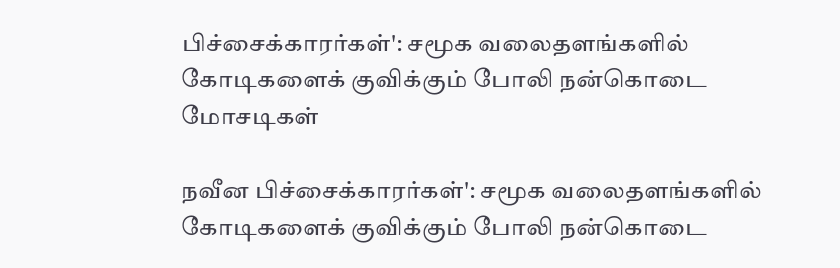பிச்சைக்காரர்கள்': சமூக வலைதளங்களில் கோடிகளைக் குவிக்கும் போலி நன்கொடை மோசடிகள்

நவீன பிச்சைக்காரர்கள்': சமூக வலைதளங்களில் கோடிகளைக் குவிக்கும் போலி நன்கொடை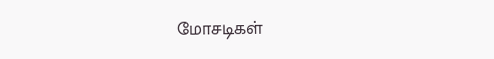மோசடிகள்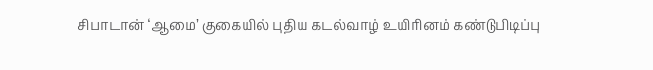சிபாடான் ‘ஆமை’ குகையில் புதிய கடல்வாழ் உயிரினம் கண்டுபிடிப்பு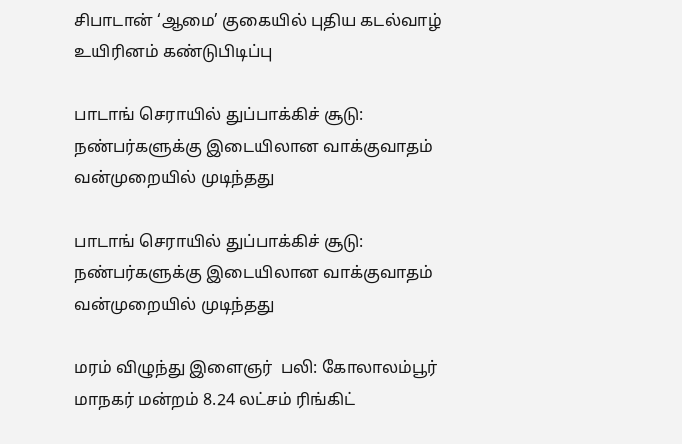சிபாடான் ‘ஆமை’ குகையில் புதிய கடல்வாழ் உயிரினம் கண்டுபிடிப்பு

பாடாங் செராயில் துப்பாக்கிச் சூடு: நண்பர்களுக்கு இடையிலான வாக்குவாதம் வன்முறையில் முடிந்தது

பாடாங் செராயில் துப்பாக்கிச் சூடு: நண்பர்களுக்கு இடையிலான வாக்குவாதம் வன்முறையில் முடிந்தது

மரம் விழுந்து இளைஞர்  பலி: கோலாலம்பூர் மாநகர் மன்றம் 8.24 லட்சம் ரிங்கிட்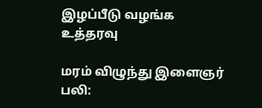இழப்பீடு வழங்க உத்தரவு

மரம் விழுந்து இளைஞர் பலி: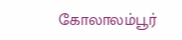கோலாலம்பூர்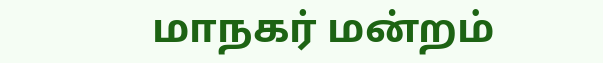மாநகர் மன்றம்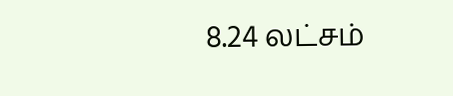8.24 லட்சம்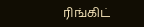ரிங்கிட்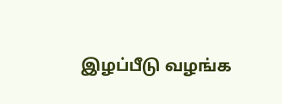இழப்பீடு வழங்க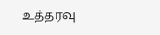உத்தரவு